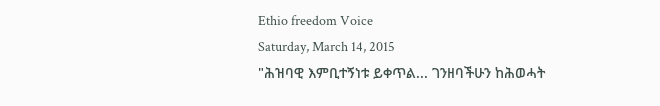Ethio freedom Voice
Saturday, March 14, 2015
"ሕዝባዊ እምቢተኝነቱ ይቀጥል... ገንዘባችሁን ከሕወሓት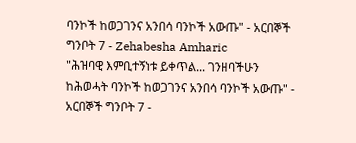ባንኮች ከወጋገንና አንበሳ ባንኮች አውጡ" - አርበኞች ግንቦት 7 - Zehabesha Amharic
"ሕዝባዊ እምቢተኝነቱ ይቀጥል... ገንዘባችሁን ከሕወሓት ባንኮች ከወጋገንና አንበሳ ባንኮች አውጡ" - አርበኞች ግንቦት 7 -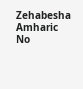Zehabesha Amharic
No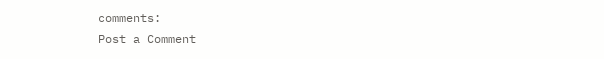comments:
Post a Comment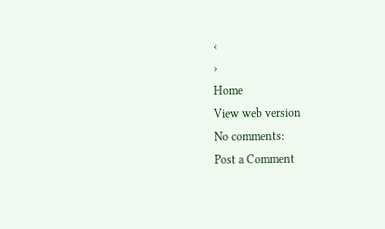‹
›
Home
View web version
No comments:
Post a Comment